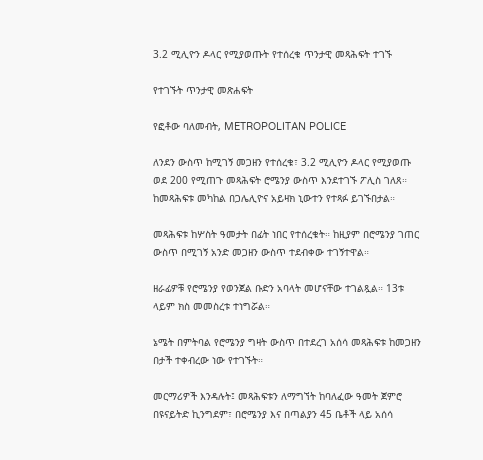3.2 ሚሊዮን ዶላር የሚያወጡት የተሰረቁ ጥንታዊ መጻሕፍት ተገኙ

የተገኙት ጥንታዊ መጽሐፍት

የፎቶው ባለመብት, METROPOLITAN POLICE

ለንደን ውስጥ ከሚገኝ መጋዘን የተሰረቁ፣ 3.2 ሚሊዮን ዶላር የሚያወጡ ወደ 200 የሚጠጉ መጻሕፍት ሮሜንያ ውስጥ እንደተገኙ ፖሊስ ገለጸ። ከመጻሕፍቱ መካከል በጋሌሊዮና አይዛክ ኒውተን የተጻፉ ይገኙበታል።

መጻሕፍቱ ከሦስት ዓመታት በፊት ነበር የተሰረቁት። ከዚያም በሮሜንያ ገጠር ውስጥ በሚገኝ አንድ መጋዘን ውስጥ ተደብቀው ተገኝተዋል።

ዘራፊዎቹ የሮሜንያ የወንጀል ቡድን አባላት መሆናቸው ተገልጿል። 13ቱ ላይም ክስ መመስረቱ ተነግሯል።

ኔሜት በምትባል የሮሜንያ ግዛት ውስጥ በተደረገ አሰሳ መጻሕፍቱ ከመጋዘን በታች ተቀብረው ነው የተገኙት።

መርማሪዎች እንዳሉት፤ መጻሕፍቱን ለማግኘት ከባለፈው ዓመት ጀምሮ በዩናይትድ ኪንግደም፣ በሮሜንያ እና በጣልያን 45 ቤቶች ላይ አሰሳ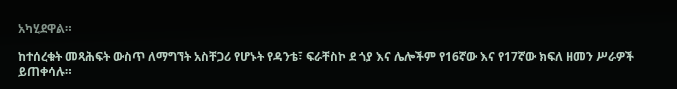አካሂደዋል።

ከተሰረቁት መጻሕፍት ውስጥ ለማግኘት አስቸጋሪ የሆኑት የዳንቴ፣ ፍራቸስኮ ደ ጎያ እና ሌሎችም የ16ኛው እና የ17ኛው ክፍለ ዘመን ሥራዎች ይጠቀሳሉ።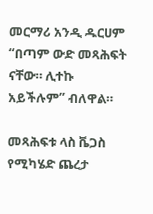መርማሪ አንዲ ዱርሀም “በጣም ውድ መጻሕፍት ናቸው። ሊተኩ አይችሉም” ብለዋል።

መጻሕፍቱ ላስ ቬጋስ የሚካሄድ ጨረታ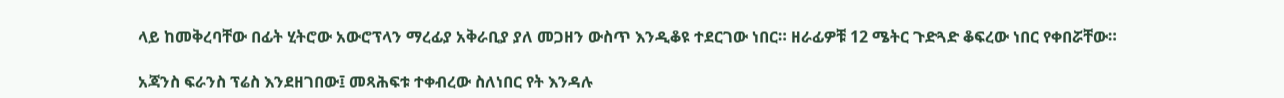ላይ ከመቅረባቸው በፊት ሂትሮው አውሮፕላን ማረፊያ አቅራቢያ ያለ መጋዘን ውስጥ እንዲቆዩ ተደርገው ነበር። ዘራፊዎቹ 12 ሜትር ጉድጓድ ቆፍረው ነበር የቀበሯቸው።

አጃንስ ፍራንስ ፕሬስ እንደዘገበው፤ መጻሕፍቱ ተቀብረው ስለነበር የት እንዳሉ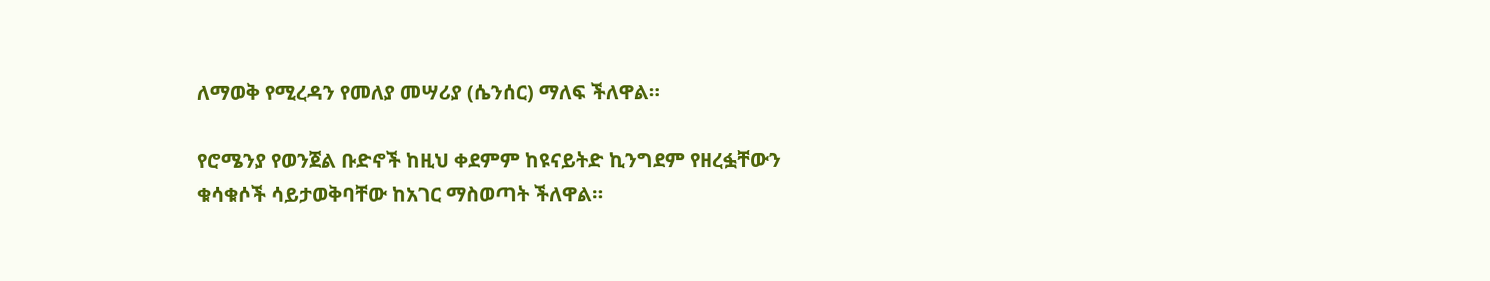ለማወቅ የሚረዳን የመለያ መሣሪያ (ሴንሰር) ማለፍ ችለዋል።

የሮሜንያ የወንጀል ቡድኖች ከዚህ ቀደምም ከዩናይትድ ኪንግደም የዘረፏቸውን ቁሳቁሶች ሳይታወቅባቸው ከአገር ማስወጣት ችለዋል።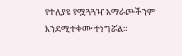የተለያዩ የሟጓጓዣ አማራጮችንም እንደሚተቀሙ ተነግሯል።